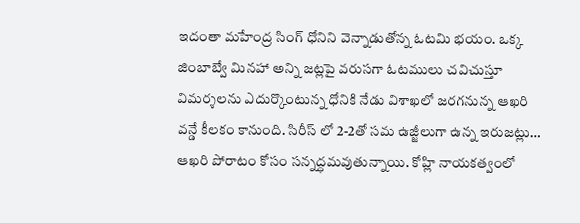ఇదంతా మహేంద్ర సింగ్ ధోనిని వెన్నాడుతోన్న ఓటమి భయం. ఒక్క జింబాబ్వే మినహా అన్ని జట్లపై వరుసగా ఓటములు చవిచుస్తూ విమర్శలను ఎదుర్కొంటున్న ధోనికి నేడు విశాఖలో జరగనున్న ఆఖరి వన్డే కీలకం కానుంది. సిరీస్ లో 2-2తో సమ ఉజ్జీలుగా ఉన్న ఇరుజట్లు… ఆఖరి పోరాటం కోసం సన్నద్ధమవుతున్నాయి. కోహ్లి నాయకత్వంలో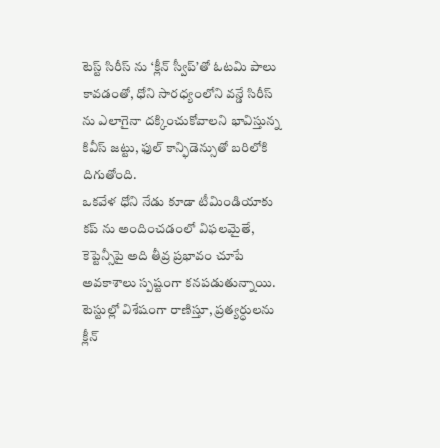టెస్ట్ సిరీస్ ను ‘క్లీన్ స్వీప్’తో ఓటమి పాలు కావడంతో, ధోని సారధ్యంలోని వన్డే సిరీస్ ను ఎలాగైనా దక్కించుకోవాలని భావిస్తున్న కివీస్ జట్టు, ఫుల్ కాన్ఫిడెన్సుతో బరిలోకి దిగుతోంది.
ఒకవేళ ధోని నేడు కూడా టీమిండియాకు కప్ ను అందించడంలో విఫలమైతే, కెప్టెన్సీపై అది తీవ్ర ప్రభావం చూపే అవకాశాలు స్పష్టంగా కనపడుతున్నాయి. టెస్టుల్లో విశేషంగా రాణిస్తూ, ప్రత్యర్ధులను క్లీన్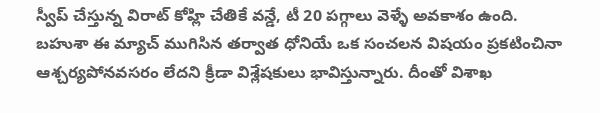స్వీప్ చేస్తున్న విరాట్ కోహ్లి చేతికే వన్డే, టీ 20 పగ్గాలు వెళ్ళే అవకాశం ఉంది. బహుశా ఈ మ్యాచ్ ముగిసిన తర్వాత ధోనియే ఒక సంచలన విషయం ప్రకటించినా ఆశ్చర్యపోనవసరం లేదని క్రీడా విశ్లేషకులు భావిస్తున్నారు. దీంతో విశాఖ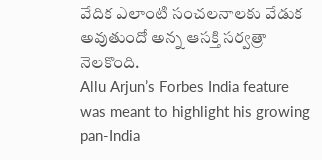వేదిక ఎలాంటి సంచలనాలకు వేడుక అవుతుందో అన్న ఆసక్తి సర్వత్రా నెలకొంది.
Allu Arjun’s Forbes India feature was meant to highlight his growing pan-India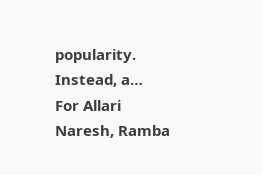popularity. Instead, a…
For Allari Naresh, Ramba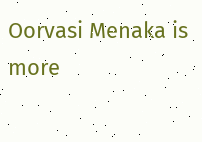Oorvasi Menaka is more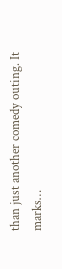than just another comedy outing. It marks…